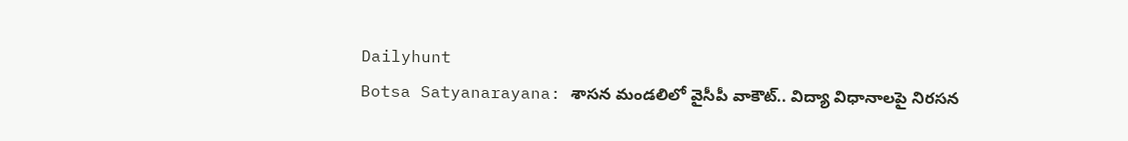Dailyhunt
Botsa Satyanarayana: శాసన మండలిలో వైసీపీ వాకౌట్.. విద్యా విధానాలపై నిరసన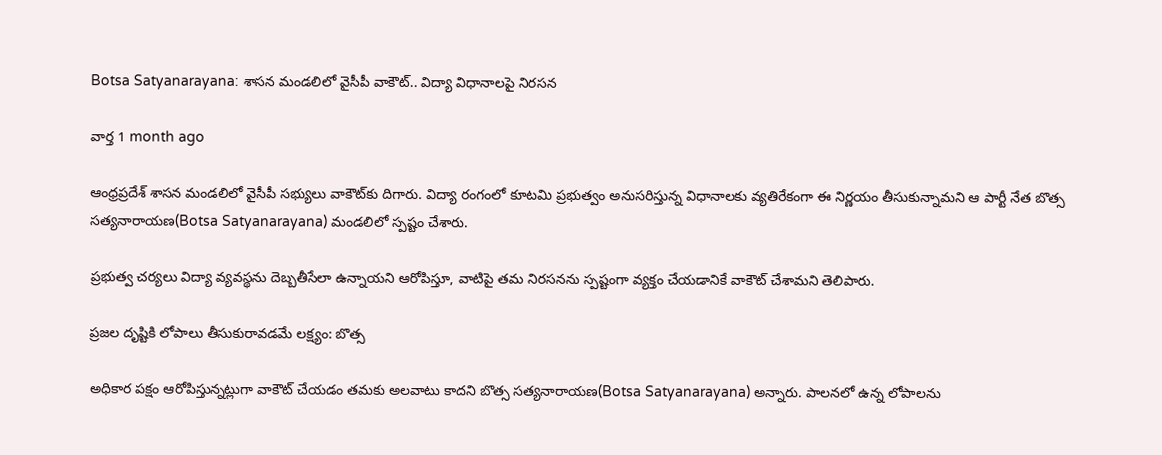Botsa Satyanarayana: శాసన మండలిలో వైసీపీ వాకౌట్.. విద్యా విధానాలపై నిరసన

వార్త 1 month ago

ఆంధ్రప్రదేశ్ శాసన మండలిలో వైసీపీ సభ్యులు వాకౌట్‌కు దిగారు. విద్యా రంగంలో కూటమి ప్రభుత్వం అనుసరిస్తున్న విధానాలకు వ్యతిరేకంగా ఈ నిర్ణయం తీసుకున్నామని ఆ పార్టీ నేత బొత్స సత్యనారాయణ(Botsa Satyanarayana) మండలిలో స్పష్టం చేశారు.

ప్రభుత్వ చర్యలు విద్యా వ్యవస్థను దెబ్బతీసేలా ఉన్నాయని ఆరోపిస్తూ, వాటిపై తమ నిరసనను స్పష్టంగా వ్యక్తం చేయడానికే వాకౌట్ చేశామని తెలిపారు.

ప్రజల దృష్టికి లోపాలు తీసుకురావడమే లక్ష్యం: బొత్స

అధికార పక్షం ఆరోపిస్తున్నట్లుగా వాకౌట్ చేయడం తమకు అలవాటు కాదని బొత్స సత్యనారాయణ(Botsa Satyanarayana) అన్నారు. పాలనలో ఉన్న లోపాలను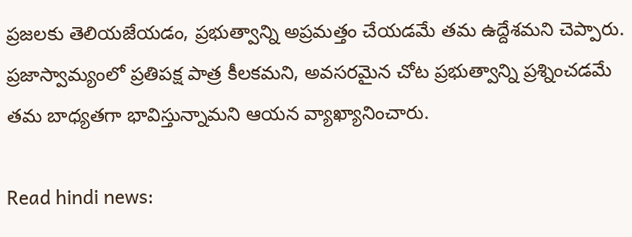ప్రజలకు తెలియజేయడం, ప్రభుత్వాన్ని అప్రమత్తం చేయడమే తమ ఉద్దేశమని చెప్పారు. ప్రజాస్వామ్యంలో ప్రతిపక్ష పాత్ర కీలకమని, అవసరమైన చోట ప్రభుత్వాన్ని ప్రశ్నించడమే తమ బాధ్యతగా భావిస్తున్నామని ఆయన వ్యాఖ్యానించారు.

Read hindi news: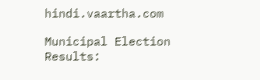hindi.vaartha.com

Municipal Election Results: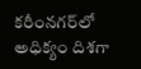కరీంనగర్‌లో అధిక్యం దిశగా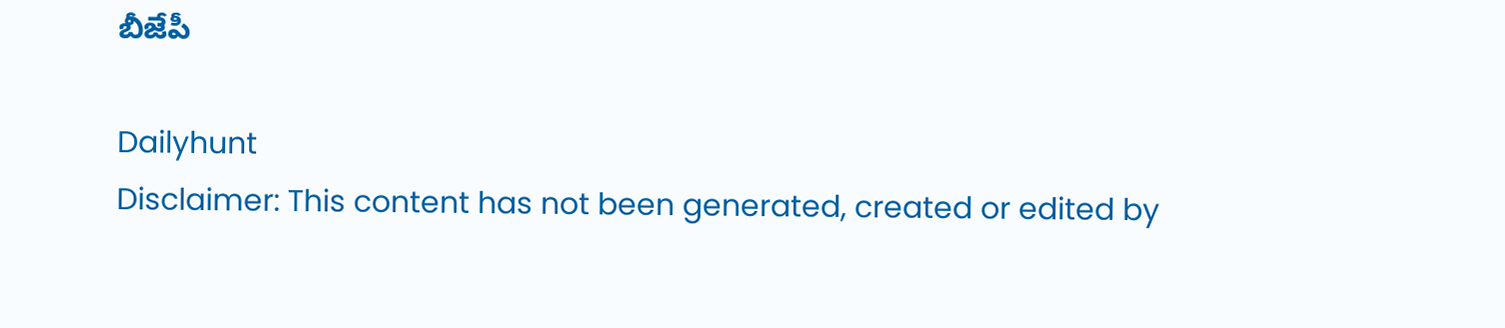బీజేపీ

Dailyhunt
Disclaimer: This content has not been generated, created or edited by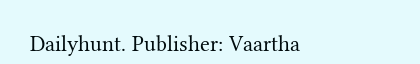Dailyhunt. Publisher: Vaartha